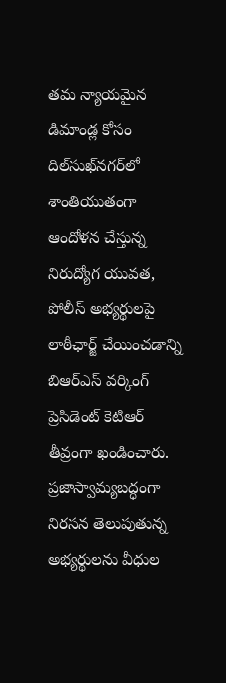తమ న్యాయమైన డిమాండ్ల కోసం దిల్‌సుఖ్‌నగర్‌లో శాంతియుతంగా ఆందోళన చేస్తున్న నిరుద్యోగ యువత, పోలీస్ అభ్యర్థులపై లాఠీఛార్జ్ చేయించడాన్ని బిఆర్‌ఎస్ వర్కింగ్ ప్రెసిడెంట్ కెటిఆర్ తీవ్రంగా ఖండించారు. ప్రజాస్వామ్యబద్ధంగా నిరసన తెలుపుతున్న అభ్యర్థులను వీధుల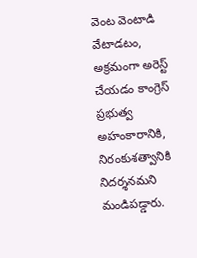వెంట వెంటాడి వేటాడటం, అక్రమంగా అరెస్ట్ చేయడం కాంగ్రెస్ ప్రభుత్వ అహంకారానికి, నిరంకుశత్వానికి నిదర్శనమని మండిపడ్డారు.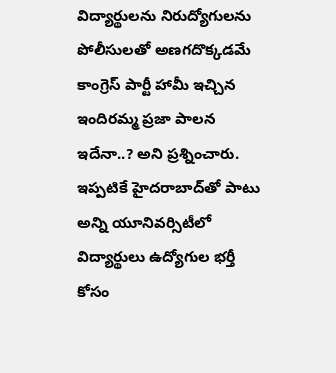విద్యార్థులను నిరుద్యోగులను పోలీసులతో అణగదొక్కడమే కాంగ్రెస్ పార్టీ హామీ ఇచ్చిన ఇందిరమ్మ ప్రజా పాలన ఇదేనా..? అని ప్రశ్నించారు. ఇప్పటికే హైదరాబాద్‌తో పాటు అన్ని యూనివర్సిటీలో విద్యార్థులు ఉద్యోగుల భర్తీ కోసం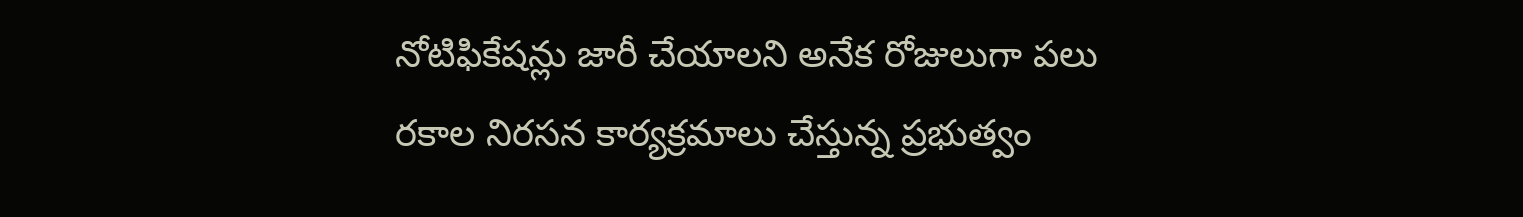నోటిఫికేషన్లు జారీ చేయాలని అనేక రోజులుగా పలు రకాల నిరసన కార్యక్రమాలు చేస్తున్న ప్రభుత్వం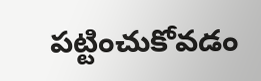పట్టించుకోవడం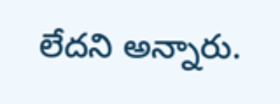లేదని అన్నారు.